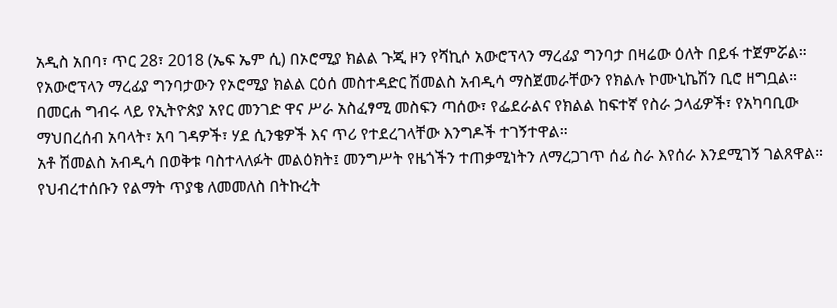አዲስ አበባ፣ ጥር 28፣ 2018 (ኤፍ ኤም ሲ) በኦሮሚያ ክልል ጉጂ ዞን የሻኪሶ አውሮፕላን ማረፊያ ግንባታ በዛሬው ዕለት በይፋ ተጀምሯል።
የአውሮፕላን ማረፊያ ግንባታውን የኦሮሚያ ክልል ርዕሰ መስተዳድር ሽመልስ አብዲሳ ማስጀመራቸውን የክልሉ ኮሙኒኬሽን ቢሮ ዘግቧል።
በመርሐ ግብሩ ላይ የኢትዮጵያ አየር መንገድ ዋና ሥራ አስፈፃሚ መስፍን ጣሰው፣ የፌደራልና የክልል ከፍተኛ የስራ ኃላፊዎች፣ የአካባቢው ማህበረሰብ አባላት፣ አባ ገዳዎች፣ ሃደ ሲንቄዎች እና ጥሪ የተደረገላቸው እንግዶች ተገኝተዋል።
አቶ ሽመልስ አብዲሳ በወቅቱ ባስተላለፉት መልዕክት፤ መንግሥት የዜጎችን ተጠቃሚነትን ለማረጋገጥ ሰፊ ስራ እየሰራ እንደሚገኝ ገልጸዋል።
የህብረተሰቡን የልማት ጥያቄ ለመመለስ በትኩረት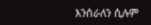እንሰራለን ሲሉም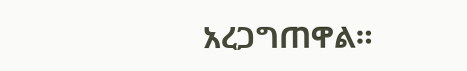አረጋግጠዋል።